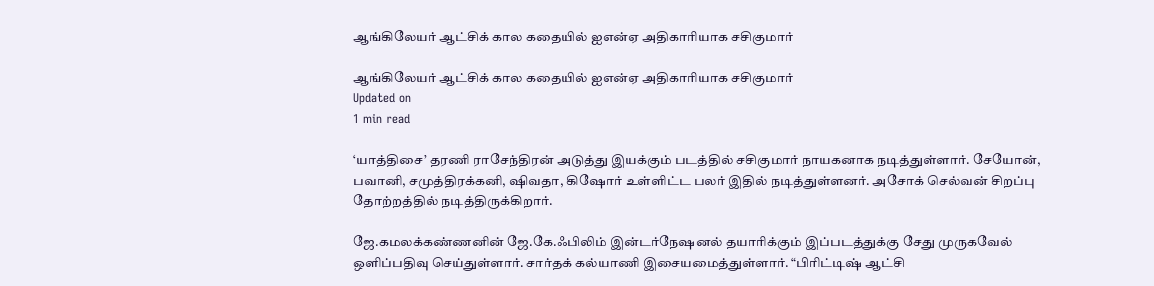ஆங்கிலேயர் ஆட்சிக் கால கதையில் ஐஎன்ஏ அதிகாரியாக சசிகுமார்

ஆங்கிலேயர் ஆட்சிக் கால கதையில் ஐஎன்ஏ அதிகாரியாக சசிகுமார்
Updated on
1 min read

‘யாத்திசை’ தரணி ராசேந்திரன் அடுத்து இயக்கும் படத்தில் சசிகுமார் நாயகனாக நடித்துள்ளார். சேயோன், பவானி, சமுத்திரக்கனி, ஷிவதா, கிஷோர் உள்ளிட்ட பலர் இதில் நடித்துள்ளனர். அசோக் செல்வன் சிறப்பு தோற்றத்தில் நடித்திருக்கிறார்.

ஜே.கமலக்கண்ணனின் ஜே.கே.ஃபிலிம் இன்டர்நேஷனல் தயாரிக்கும் இப்படத்துக்கு சேது முருகவேல் ஒளிப்பதிவு செய்துள்ளார். சார்தக் கல்யாணி இசையமைத்துள்ளார். “பிரிட்டிஷ் ஆட்சி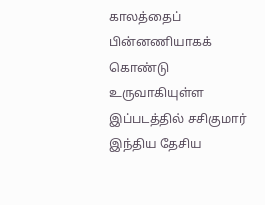காலத்தைப் பின்னணியாகக் கொண்டு உருவாகியுள்ள இப்படத்தில் சசிகுமார் இந்திய தேசிய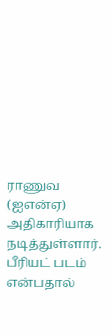ராணுவ (ஐஎன்ஏ) அதிகாரியாக நடித்துள்ளார். பீரியட் படம் என்பதால்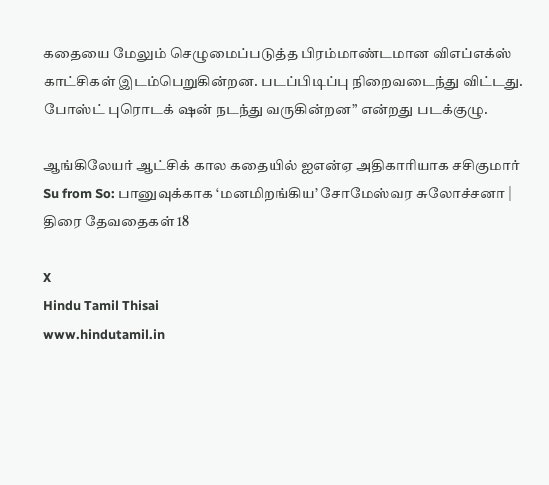கதையை மேலும் செழுமைப்படுத்த பிரம்மாண்டமான விஎப்எக்ஸ் காட்சிகள் இடம்பெறுகின்றன. படப்பிடிப்பு நிறைவடைந்து விட்டது. போஸ்ட் புரொடக் ஷன் நடந்து வருகின்றன” என்றது படக்குழு.

ஆங்கிலேயர் ஆட்சிக் கால கதையில் ஐஎன்ஏ அதிகாரியாக சசிகுமார்
Su from So: பானுவுக்காக ‘மனமிறங்கிய’ சோமேஸ்வர சுலோச்சனா | திரை தேவதைகள் 18

X
Hindu Tamil Thisai
www.hindutamil.in